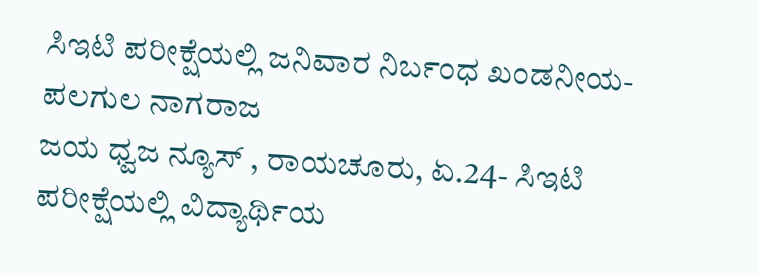ಸಿಇಟಿ ಪರೀಕ್ಷೆಯಲ್ಲಿ ಜನಿವಾರ ನಿರ್ಬಂಧ ಖಂಡನೀಯ- ಪಲಗುಲ ನಾಗರಾಜ
ಜಯ ಧ್ವಜ ನ್ಯೂಸ್ , ರಾಯಚೂರು, ಏ.24- ಸಿಇಟಿ ಪರೀಕ್ಷೆಯಲ್ಲಿ ವಿದ್ಯಾರ್ಥಿಯ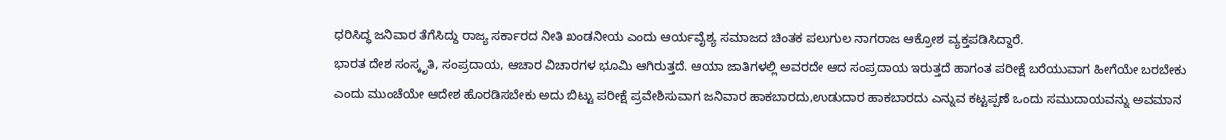ಧರಿಸಿದ್ಧ ಜನಿವಾರ ತೆಗೆಸಿದ್ದು ರಾಜ್ಯ ಸರ್ಕಾರದ ನೀತಿ ಖಂಡನೀಯ ಎಂದು ಆರ್ಯವೈಶ್ಯ ಸಮಾಜದ ಚಿಂತಕ ಪಲುಗುಲ ನಾಗರಾಜ ಆಕ್ರೋಶ ವ್ಯಕ್ತಪಡಿಸಿದ್ದಾರೆ.
ಭಾರತ ದೇಶ ಸಂಸ್ಕೃತಿ, ಸಂಪ್ರದಾಯ, ಆಚಾರ ವಿಚಾರಗಳ ಭೂಮಿ ಆಗಿರುತ್ತದೆ. ಆಯಾ ಜಾತಿಗಳಲ್ಲಿ ಅವರದೇ ಆದ ಸಂಪ್ರದಾಯ ಇರುತ್ತದೆ ಹಾಗಂತ ಪರೀಕ್ಷೆ ಬರೆಯುವಾಗ ಹೀಗೆಯೇ ಬರಬೇಕು ಎಂದು ಮುಂಚೆಯೇ ಆದೇಶ ಹೊರಡಿಸಬೇಕು ಅದು ಬಿಟ್ಟು ಪರೀಕ್ಷೆ ಪ್ರವೇಶಿಸುವಾಗ ಜನಿವಾರ ಹಾಕಬಾರದು,ಉಡುದಾರ ಹಾಕಬಾರದು ಎನ್ನುವ ಕಟ್ಟಪ್ಪಣೆ ಒಂದು ಸಮುದಾಯವನ್ನು ಅವಮಾನ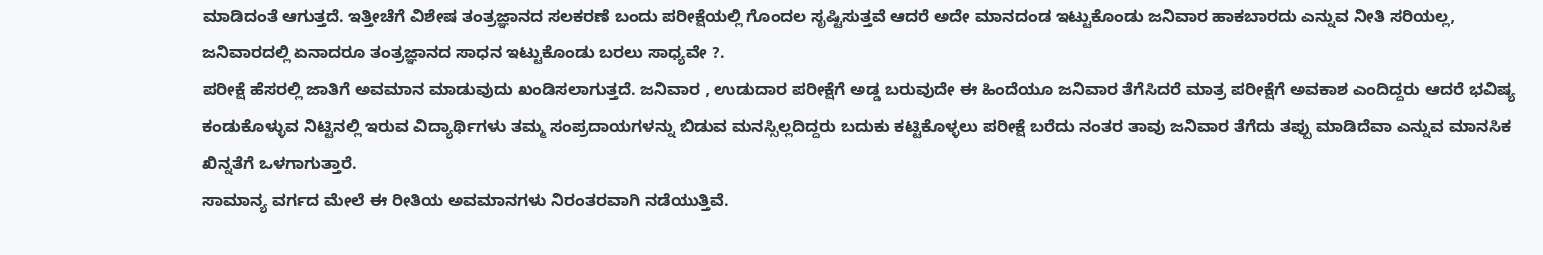ಮಾಡಿದಂತೆ ಆಗುತ್ತದೆ. ಇತ್ತೀಚೆಗೆ ವಿಶೇಷ ತಂತ್ರಜ್ಞಾನದ ಸಲಕರಣೆ ಬಂದು ಪರೀಕ್ಷೆಯಲ್ಲಿ ಗೊಂದಲ ಸೃಷ್ಟಿಸುತ್ತವೆ ಆದರೆ ಅದೇ ಮಾನದಂಡ ಇಟ್ಟುಕೊಂಡು ಜನಿವಾರ ಹಾಕಬಾರದು ಎನ್ನುವ ನೀತಿ ಸರಿಯಲ್ಲ, ಜನಿವಾರದಲ್ಲಿ ಏನಾದರೂ ತಂತ್ರಜ್ಞಾನದ ಸಾಧನ ಇಟ್ಟುಕೊಂಡು ಬರಲು ಸಾಧ್ಯವೇ ?.
ಪರೀಕ್ಷೆ ಹೆಸರಲ್ಲಿ ಜಾತಿಗೆ ಅವಮಾನ ಮಾಡುವುದು ಖಂಡಿಸಲಾಗುತ್ತದೆ. ಜನಿವಾರ , ಉಡುದಾರ ಪರೀಕ್ಷೆಗೆ ಅಡ್ಡ ಬರುವುದೇ ಈ ಹಿಂದೆಯೂ ಜನಿವಾರ ತೆಗೆಸಿದರೆ ಮಾತ್ರ ಪರೀಕ್ಷೆಗೆ ಅವಕಾಶ ಎಂದಿದ್ದರು ಆದರೆ ಭವಿಷ್ಯ ಕಂಡುಕೊಳ್ಳುವ ನಿಟ್ಟಿನಲ್ಲಿ ಇರುವ ವಿದ್ಯಾರ್ಥಿಗಳು ತಮ್ಮ ಸಂಪ್ರದಾಯಗಳನ್ನು ಬಿಡುವ ಮನಸ್ಸಿಲ್ಲದಿದ್ದರು ಬದುಕು ಕಟ್ಟಿಕೊಳ್ಳಲು ಪರೀಕ್ಷೆ ಬರೆದು ನಂತರ ತಾವು ಜನಿವಾರ ತೆಗೆದು ತಪ್ಪು ಮಾಡಿದೆವಾ ಎನ್ನುವ ಮಾನಸಿಕ ಖಿನ್ನತೆಗೆ ಒಳಗಾಗುತ್ತಾರೆ.
ಸಾಮಾನ್ಯ ವರ್ಗದ ಮೇಲೆ ಈ ರೀತಿಯ ಅವಮಾನಗಳು ನಿರಂತರವಾಗಿ ನಡೆಯುತ್ತಿವೆ.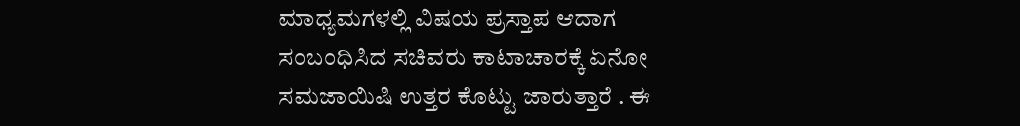ಮಾಧ್ಯಮಗಳಲ್ಲಿ ವಿಷಯ ಪ್ರಸ್ತಾಪ ಆದಾಗ ಸಂಬಂಧಿಸಿದ ಸಚಿವರು ಕಾಟಾಚಾರಕ್ಕೆ ಏನೋ ಸಮಜಾಯಿಷಿ ಉತ್ತರ ಕೊಟ್ಟು ಜಾರುತ್ತಾರೆ . ಈ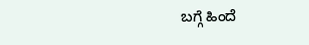ಬಗ್ಗೆ ಹಿಂದೆ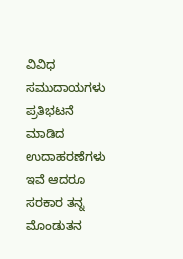ವಿವಿಧ ಸಮುದಾಯಗಳು ಪ್ರತಿಭಟನೆ ಮಾಡಿದ ಉದಾಹರಣೆಗಳು ಇವೆ ಆದರೂ ಸರಕಾರ ತನ್ನ ಮೊಂಡುತನ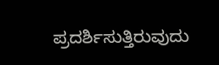ಪ್ರದರ್ಶಿಸುತ್ತಿರುವುದು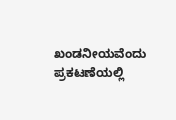ಖಂಡನೀಯವೆಂದು ಪ್ರಕಟಣೆಯಲ್ಲಿ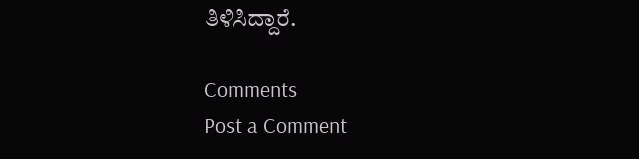ತಿಳಿಸಿದ್ದಾರೆ.

Comments
Post a Comment